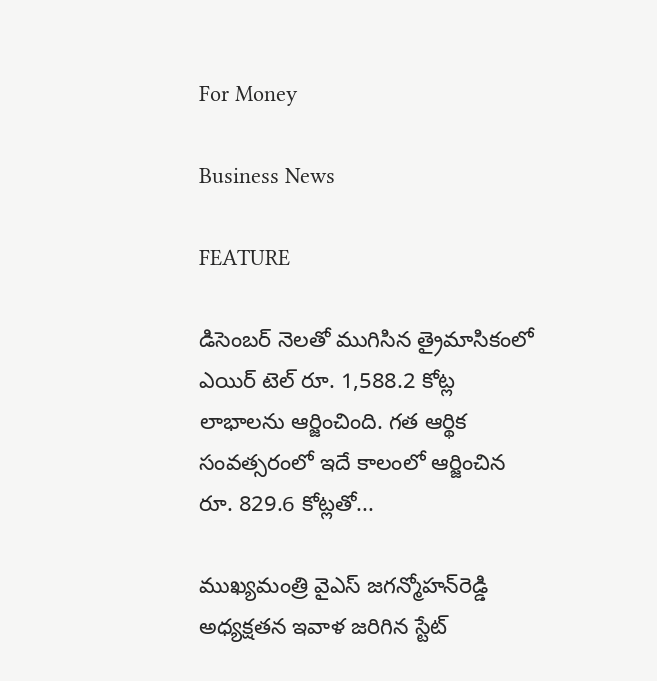For Money

Business News

FEATURE

డిసెంబర్ నెలతో ముగిసిన త్రైమాసికంలో ఎయిర్ టెల్ రూ. 1,588.2 కోట్ల లాభాలను ఆర్జించింది. గత ఆర్థిక సంవత్సరంలో ఇదే కాలంలో ఆర్జించిన రూ. 829.6 కోట్లతో...

ముఖ్యమంత్రి వైఎస్‌ జగన్మోహన్‌రెడ్డి అధ్యక్షతన ఇవాళ జరిగిన స్టేట్‌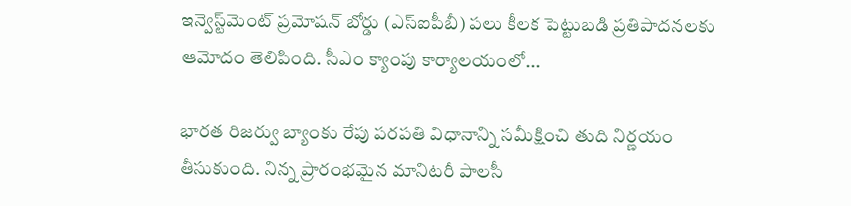ఇన్వెస్ట్‌మెంట్‌ ప్రమోషన్‌ బోర్డు (ఎస్‌ఐపీబీ) పలు కీలక పెట్టుబడి ప్రతిపాదనలకు ఆమోదం తెలిపింది. సీఎం క్యాంపు కార్యాలయంలో...

భారత రిజర్వు బ్యాంకు రేపు పరపతి విధానాన్ని సమీక్షించి తుది నిర్ణయం తీసుకుంది. నిన్న ప్రారంభమైన మానిటరీ పాలసీ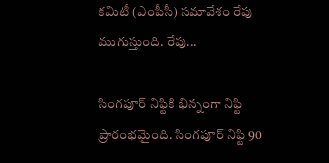కమిటీ (ఎంపీసీ) సమావేశం రేపు ముగుస్తుంది. రేపు...

సింగపూర్‌ నిఫ్టికి భిన్నంగా నిఫ్టి ప్రారంభమైంది. సింగపూర్‌ నిఫ్టి 90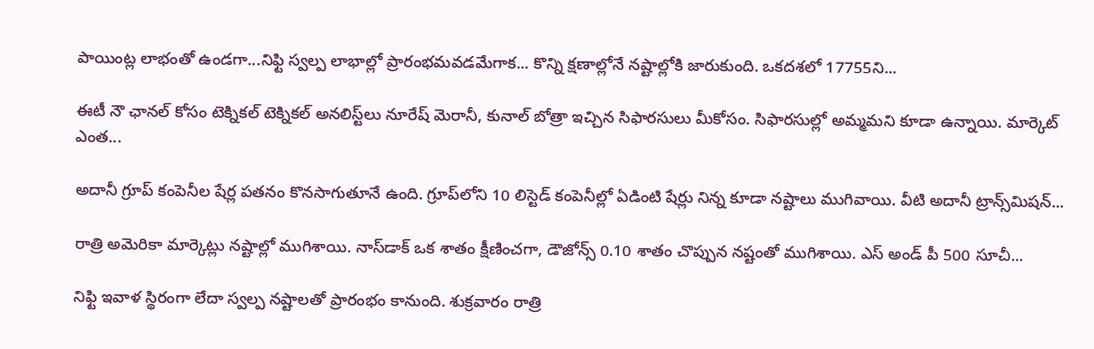పాయింట్ల లాభంతో ఉండగా...నిఫ్టి స్వల్ప లాభాల్లో ప్రారంభమవడమేగాక... కొన్ని క్షణాల్లోనే నష్టాల్లోకి జారుకుంది. ఒకదశలో 17755ని...

ఈటీ నౌ ఛానల్‌ కోసం టెక్నికల్‌ టెక్నికల్‌ అనలిస్ట్‌లు నూరేష్‌ మెరానీ, కునాల్‌ బోత్రా ఇచ్చిన సిఫారసులు మీకోసం. సిఫారసుల్లో అమ్మమని కూడా ఉన్నాయి. మార్కెట్‌ ఎంత...

అదానీ గ్రూప్‌ కంపెనీల షేర్ల పతనం కొనసాగుతూనే ఉంది. గ్రూప్‌లోని 10 లిస్టెడ్‌ కంపెనీల్లో ఏడింటి షేర్లు నిన్న కూడా నష్టాలు ముగివాయి. వీటి అదానీ ట్రాన్స్‌మిషన్‌...

రాత్రి అమెరికా మార్కెట్లు నష్టాల్లో ముగిశాయి. నాస్‌డాక్‌ ఒక శాతం క్షీణించగా, డౌజోన్స్‌ 0.10 శాతం చొప్పున నష్టంతో ముగిశాయి. ఎస్‌ అండ్‌ పీ 500 సూచీ...

నిఫ్టి ఇవాళ స్థిరంగా లేదా స్వల్ప నష్టాలతో ప్రారంభం కానుంది. శుక్రవారం రాత్రి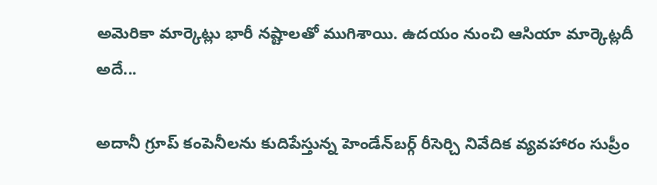అమెరికా మార్కెట్లు భారీ నష్టాలతో ముగిశాయి. ఉదయం నుంచి ఆసియా మార్కెట్లదీ అదే...

అదానీ గ్రూప్‌ కంపెనీలను కుదిపేస్తున్న హెండేన్‌బర్గ్‌ రీసెర్చి నివేదిక వ్యవహారం సుప్రీం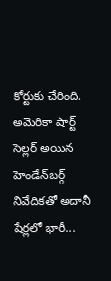కోర్టుకు చేరింది. అమెరికా షార్ట్‌ సెల్లర్‌ అయిన హెండేన్‌బర్గ్ నివేదికతో అదానీ షేర్లలో భారీ...